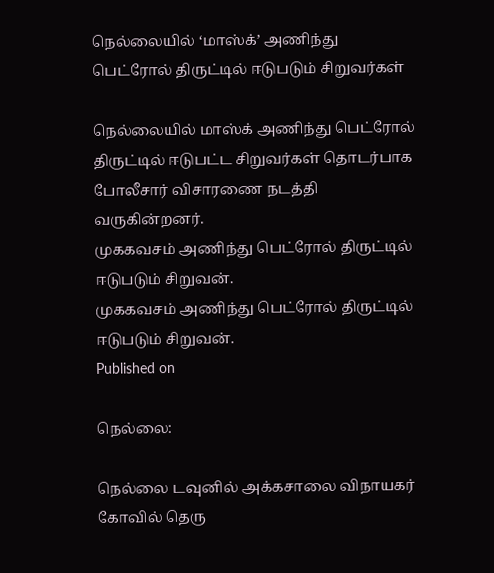நெல்லையில் ‘மாஸ்க்’ அணிந்து பெட்ரோல் திருட்டில் ஈடுபடும் சிறுவர்கள்

நெல்லையில் மாஸ்க் அணிந்து பெட்ரோல் திருட்டில் ஈடுபட்ட சிறுவர்கள் தொடர்பாக போலீசார் விசாரணை நடத்தி வருகின்றனர்.
முககவசம் அணிந்து பெட்ரோல் திருட்டில் ஈடுபடும் சிறுவன்.
முககவசம் அணிந்து பெட்ரோல் திருட்டில் ஈடுபடும் சிறுவன்.
Published on

நெல்லை:

நெல்லை டவுனில் அக்கசாலை விநாயகர் கோவில் தெரு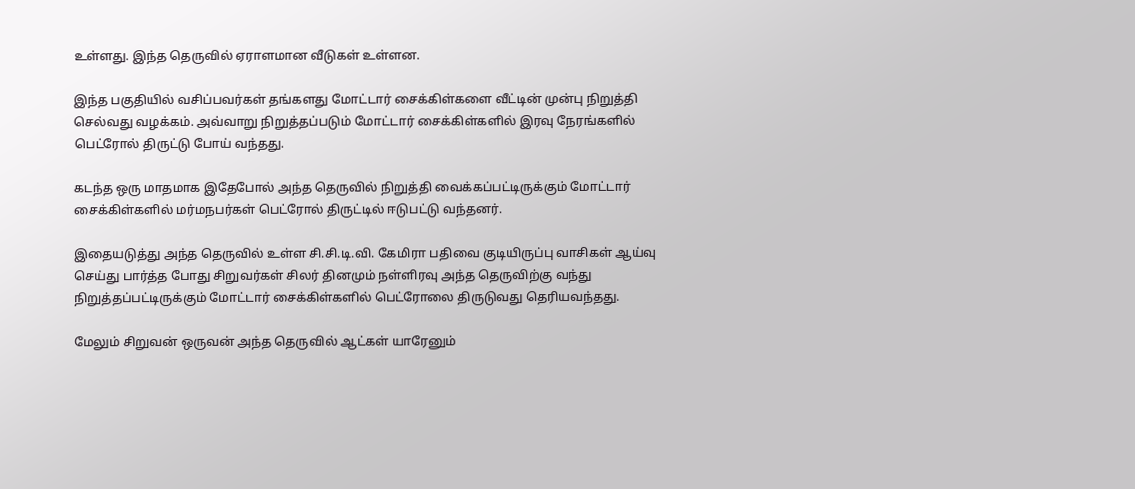உள்ளது. இந்த தெருவில் ஏராளமான வீடுகள் உள்ளன.

இந்த பகுதியில் வசிப்பவர்கள் தங்களது மோட்டார் சைக்கிள்களை வீட்டின் முன்பு நிறுத்தி செல்வது வழக்கம். அவ்வாறு நிறுத்தப்படும் மோட்டார் சைக்கிள்களில் இரவு நேரங்களில் பெட்ரோல் திருட்டு போய் வந்தது.

கடந்த ஒரு மாதமாக இதேபோல் அந்த தெருவில் நிறுத்தி வைக்கப்பட்டிருக்கும் மோட்டார் சைக்கிள்களில் மர்மநபர்கள் பெட்ரோல் திருட்டில் ஈடுபட்டு வந்தனர்.

இதையடுத்து அந்த தெருவில் உள்ள சி.சி.டி.வி. கேமிரா பதிவை குடியிருப்பு வாசிகள் ஆய்வு செய்து பார்த்த போது சிறுவர்கள் சிலர் தினமும் நள்ளிரவு அந்த தெருவிற்கு வந்து நிறுத்தப்பட்டிருக்கும் மோட்டார் சைக்கிள்களில் பெட்ரோலை திருடுவது தெரியவந்தது.

மேலும் சிறுவன் ஒருவன் அந்த தெருவில் ஆட்கள் யாரேனும்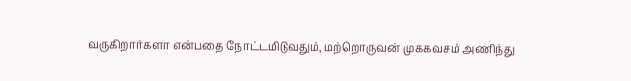வருகிறார்களா என்பதை நோட்டமிடுவதும், மற்றொருவன் முககவசம் அணிந்து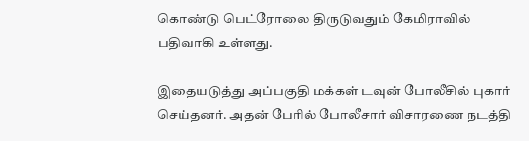கொண்டு பெட்ரோலை திருடுவதும் கேமிராவில் பதிவாகி உள்ளது.

இதையடுத்து அப்பகுதி மக்கள் டவுன் போலீசில் புகார் செய்தனர். அதன் பேரில் போலீசார் விசாரணை நடத்தி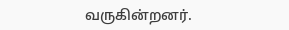வருகின்றனர்.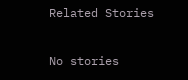Related Stories

No stories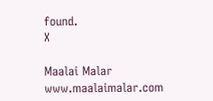found.
X

Maalai Malar
www.maalaimalar.com